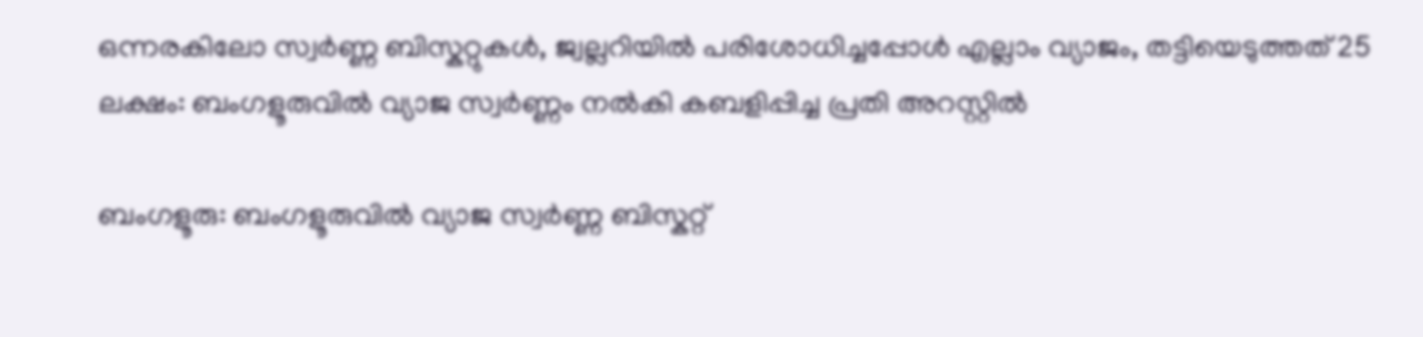ഒന്നരകിലോ സ്വർണ്ണ ബിസ്കറ്റുകൾ, ജ്വല്ലറിയിൽ പരിശോധിച്ചപ്പോൾ എല്ലാം വ്യാജം, തട്ടിയെടുത്തത് 25 ലക്ഷം: ബംഗളൂരുവിൽ വ്യാജ സ്വർണ്ണം നൽകി കബളിപ്പിച്ച പ്രതി അറസ്റ്റിൽ

ബംഗളൂരു: ബംഗളൂരുവിൽ വ്യാജ സ്വർണ്ണ ബിസ്കറ്റ്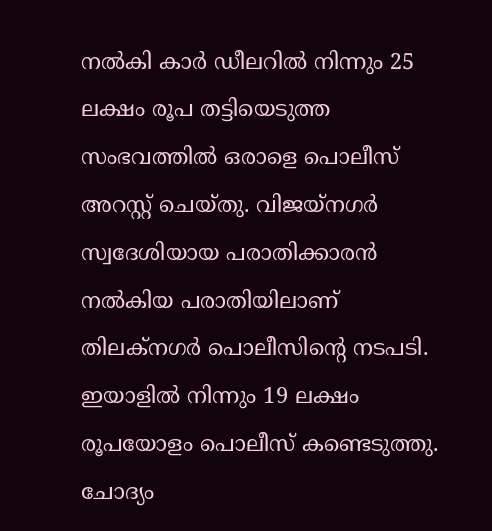നൽകി കാർ ഡീലറിൽ നിന്നും 25 ലക്ഷം രൂപ തട്ടിയെടുത്ത സംഭവത്തിൽ ഒരാളെ പൊലീസ് അറസ്റ്റ് ചെയ്തു. വിജയ്നഗർ സ്വദേശിയായ പരാതിക്കാരന്‍ നൽകിയ പരാതിയിലാണ് തിലക്നഗർ പൊലീസിന്‍റെ നടപടി. ഇയാളിൽ നിന്നും 19 ലക്ഷം രൂപയോളം പൊലീസ് കണ്ടെടുത്തു. ചോദ്യം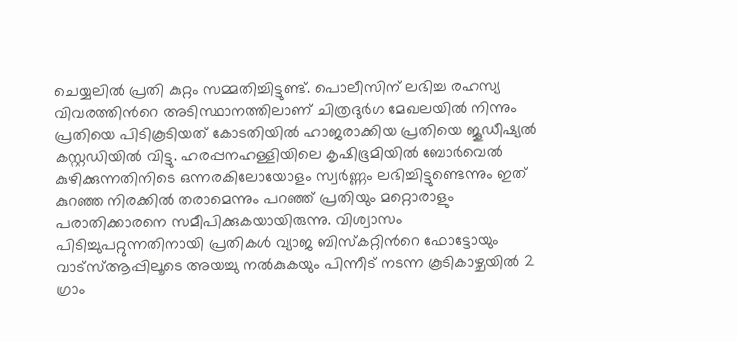ചെയ്യലിൽ പ്രതി കുറ്റം സമ്മതിച്ചിട്ടുണ്ട്. പൊലീസിന് ലഭിച്ച രഹസ്യ വിവരത്തിന്‍റെ അടിസ്ഥാനത്തിലാണ് ചിത്രദുർഗ മേഖലയിൽ നിന്നും പ്രതിയെ പിടികൂടിയത് കോടതിയിൽ ഹാജരാക്കിയ പ്രതിയെ ജൂഡീഷ‍്യൽ കസ്റ്റഡിയിൽ വിട്ടു. ഹരപ്പനഹള്ളിയിലെ കൃഷിഭൂമിയിൽ ബോർവെൽ കുഴിക്കുന്നതിനിടെ ഒന്നരകിലോയോളം സ്വർണ്ണം ലഭിച്ചിട്ടുണ്ടെന്നും ഇത് കുറഞ്ഞ നിരക്കിൽ തരാമെന്നും പറഞ്ഞ് പ്രതിയും മറ്റൊരാളും പരാതിക്കാരനെ സമീപിക്കുകയായിരുന്നു. വിശ്വാസം പിടിച്ചുപറ്റുന്നതിനായി പ്രതികൾ വ്യാജ ബിസ്കറ്റിന്‍റെ ഫോട്ടോയും വാട്സ്ആപ്പിലൂടെ അയച്ചു നൽകുകയും പിന്നീട് നടന്ന കൂടികാഴ്ചയിൽ 2 ഗ്രാം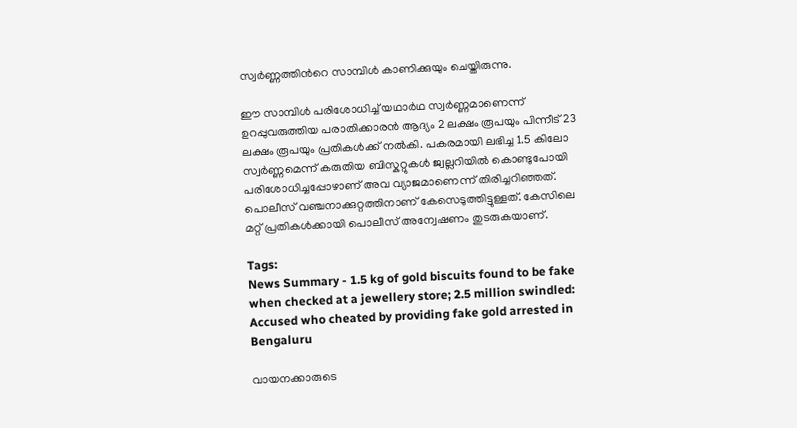സ്വർണ്ണത്തിന്‍റെ സാമ്പിൾ കാണിക്കുയും ചെയ്തിരുന്നു.

ഈ സാമ്പിൾ പരിശോധിച്ച് യഥാർഥ സ്വർണ്ണമാണെന്ന് ഉറപ്പുവരുത്തിയ പരാതിക്കാരൻ ആദ്യം 2 ലക്ഷം രൂപയും പിന്നീട് 23 ലക്ഷം രൂപയും പ്രതികൾക്ക് നൽകി. പകരമായി ലഭിച്ച 1.5 കിലോ സ്വർണ്ണമെന്ന് കരുതിയ ബിസ്കറ്റുകൾ ജ്വല്ലറിയിൽ കൊണ്ടുപോയി പരിശോധിച്ചപ്പോഴാണ് അവ വ്യാജമാണെന്ന് തിരിച്ചറിഞ്ഞത്. പൊലീസ് വഞ്ചനാക്കുറ്റത്തിനാണ് കേസെടുത്തിട്ടുള്ളത്. കേസിലെ മറ്റ് പ്രതികൾക്കായി പൊലീസ് അന്വേഷണം തുടരുകയാണ്.

Tags:
News Summary - 1.5 kg of gold biscuits found to be fake when checked at a jewellery store; 2.5 million swindled: Accused who cheated by providing fake gold arrested in Bengaluru

വായനക്കാരുടെ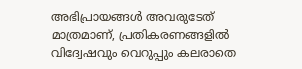അഭിപ്രായങ്ങള്‍ അവരുടേത് മാത്രമാണ്, പ്രതികരണങ്ങളിൽ വിദ്വേഷവും വെറുപ്പും കലരാതെ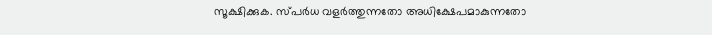സൂക്ഷിക്കുക. സ്പർധ വളർത്തുന്നതോ അധിക്ഷേപമാകുന്നതോ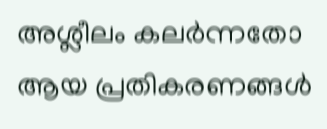അശ്ലീലം കലർന്നതോ ആയ പ്രതികരണങ്ങൾ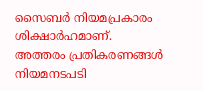സൈബർ നിയമപ്രകാരം ശിക്ഷാർഹമാണ്. അത്തരം പ്രതികരണങ്ങൾ നിയമനടപടി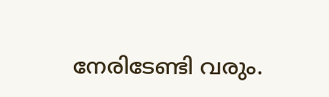നേരിടേണ്ടി വരും.